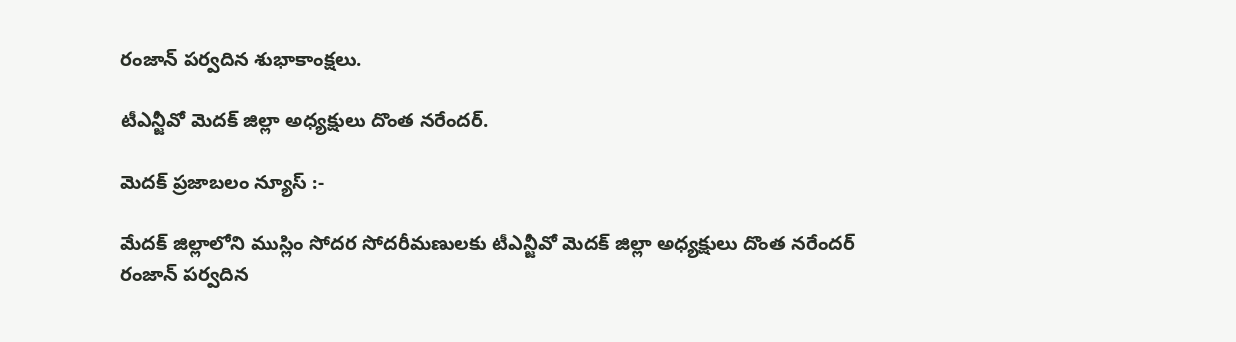రంజాన్ పర్వదిన శుభాకాంక్షలు.

టీఎన్జీవో మెదక్ జిల్లా అధ్యక్షులు దొంత నరేందర్.

మెదక్ ప్రజాబలం న్యూస్ :-

మేదక్ జిల్లాలోని ముస్లిం సోదర సోదరీమణులకు టీఎన్జీవో మెదక్ జిల్లా అధ్యక్షులు దొంత నరేందర్ రంజాన్ పర్వదిన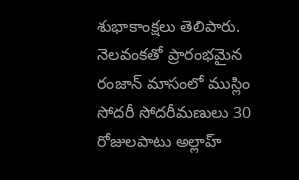శుభాకాంక్షలు తెలిపారు. నెలవంకతో ప్రారంభమైన రంజాన్ మాసంలో ముస్లిం సోదరీ సోదరీమణులు 30 రోజులపాటు అల్లాహ్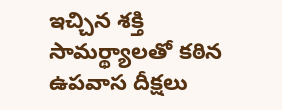ఇచ్చిన శక్తి సామర్థ్యాలతో కఠిన ఉపవాస దీక్షలు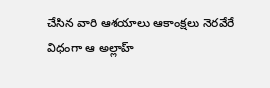చేసిన వారి ఆశయాలు ఆకాంక్షలు నెరవేరే విధంగా ఆ అల్లాహ్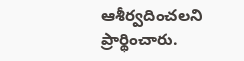ఆశీర్వదించలని ప్రార్థించారు.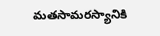మతసామరస్యానికి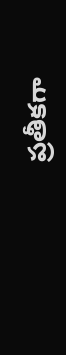ప్రతీకగా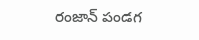రంజాన్ పండగ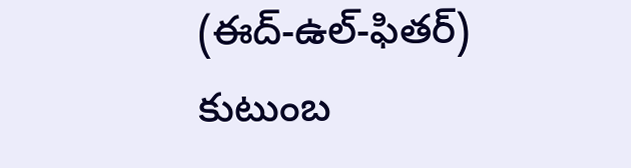(ఈద్-ఉల్-ఫితర్) కుటుంబ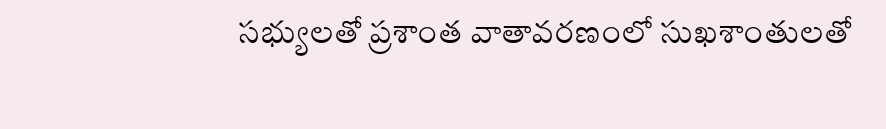సభ్యులతో ప్రశాంత వాతావరణంలో సుఖశాంతులతో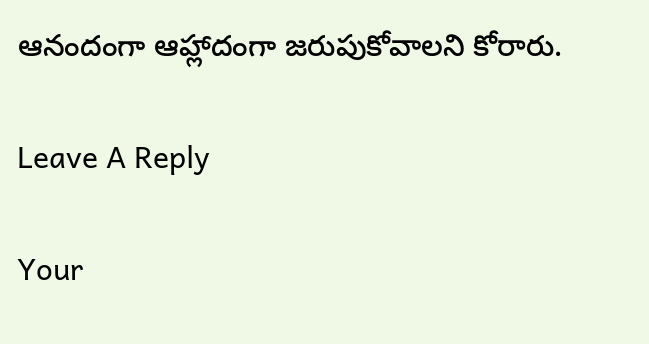ఆనందంగా ఆహ్లాదంగా జరుపుకోవాలని కోరారు.

Leave A Reply

Your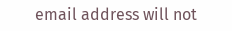email address will not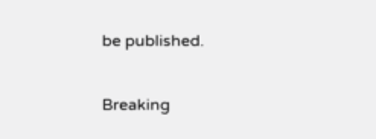be published.

Breaking